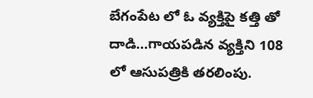బేగంపేట లో ఓ వ్యక్తిపై కత్తి తో దాడి…గాయపడిన వ్యక్తిని 108 లో ఆసుపత్రికి తరలింపు.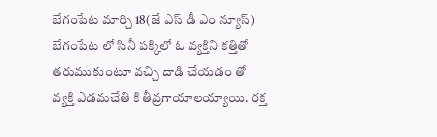బేగంపేట మార్చి 18(జే ఎస్ డీ ఎం న్యూస్)
బేగంపేట లో సినీ పక్కిలో ఓ వ్యక్తిని కత్తితో తరుముకుంటూ వచ్చి దాడి చేయడం తో వ్యక్తి ఎడమచేతి కి తీవ్రగాయాలయ్యాయి. రక్త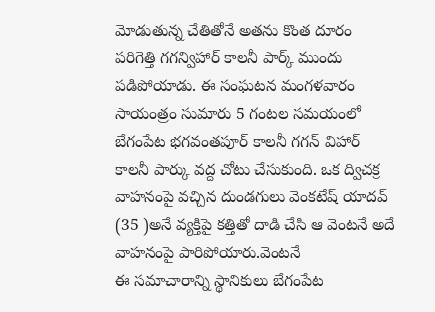మోడుతున్న చేతితోనే అతను కొంత దూరం పరిగెత్తి గగన్విహార్ కాలనీ పార్క్ ముందు పడిపోయాడు. ఈ సంఘటన మంగళవారం సాయంత్రం సుమారు 5 గంటల సమయంలో బేగంపేట భగవంతపూర్ కాలనీ గగన్ విహార్ కాలనీ పార్కు వద్ద చోటు చేసుకుంది. ఒక ద్విచక్ర వాహనంపై వచ్చిన దుండగులు వెంకటేష్ యాదవ్ (35 )అనే వ్యక్తిపై కత్తితో దాడి చేసి ఆ వెంటనే అదే వాహనంపై పారిపోయారు.వెంటనే
ఈ సమాచారాన్ని స్థానికులు బేగంపేట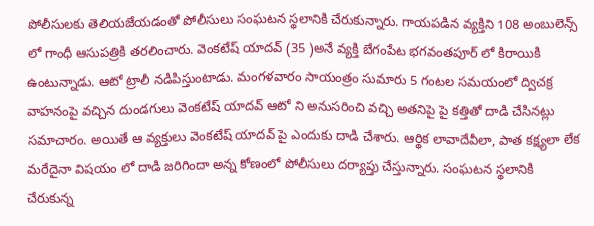పోలీసులకు తెలియజేయడంతో పోలీసులు సంఘటన స్థలానికి చేరుకున్నారు. గాయపడిన వ్యక్తిని 108 అంబులెన్స్ లో గాంధీ ఆసుపత్రికి తరలించారు. వెంకటేష్ యాదవ్ (35 )అనే వ్యక్తి బేగంపేట భగవంతపూర్ లో కిరాయికి ఉంటున్నాడు. ఆటో ట్రాలీ నడిపిస్తుంటాడు. మంగళవారం సాయంత్రం సుమారు 5 గంటల సమయంలో ద్విచక్ర వాహనంపై వచ్చిన దుండగులు వెంకటేష్ యాదవ్ ఆటో ని అనుసరించి వచ్చి అతనిపై పై కత్తితో దాడి చేసినట్లు సమాచారం. అయితే ఆ వ్యక్తులు వెంకటేష్ యాదవ్ పై ఎందుకు దాడి చేశారు. ఆర్థిక లావాదేవీలా, పాత కక్ష్యలా లేక మరేదైనా విషయం లో దాడి జరిగిందా అన్న కోణంలో పోలీసులు దర్యాప్తు చేస్తున్నారు. సంఘటన స్థలానికి చేరుకున్న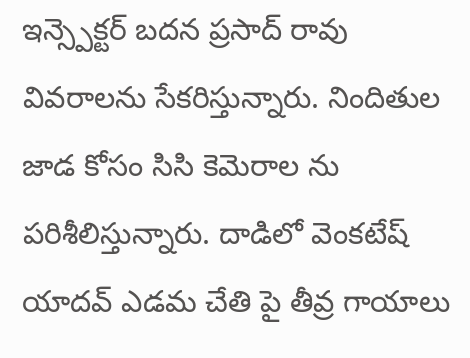ఇన్స్పెక్టర్ బదన ప్రసాద్ రావు వివరాలను సేకరిస్తున్నారు. నిందితుల జాడ కోసం సిసి కెమెరాల ను పరిశీలిస్తున్నారు. దాడిలో వెంకటేష్ యాదవ్ ఎడమ చేతి పై తీవ్ర గాయాలు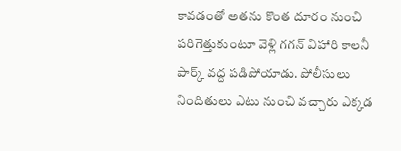కావడంతో అతను కొంత దూరం నుంచి పరిగెత్తుకుంటూ వెళ్లి గగన్ విహారి కాలనీ పార్క్ వద్ద పడిపోయాడు. పోలీసులు నిందితులు ఎటు నుంచి వచ్చారు ఎక్కడ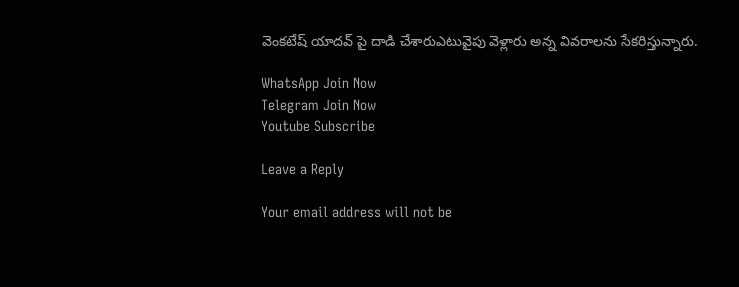వెంకటేష్ యాదవ్ పై దాడి చేశారుఎటువైపు వెళ్లారు అన్న వివరాలను సేకరిస్తున్నారు.

WhatsApp Join Now
Telegram Join Now
Youtube Subscribe

Leave a Reply

Your email address will not be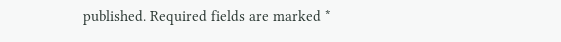published. Required fields are marked *